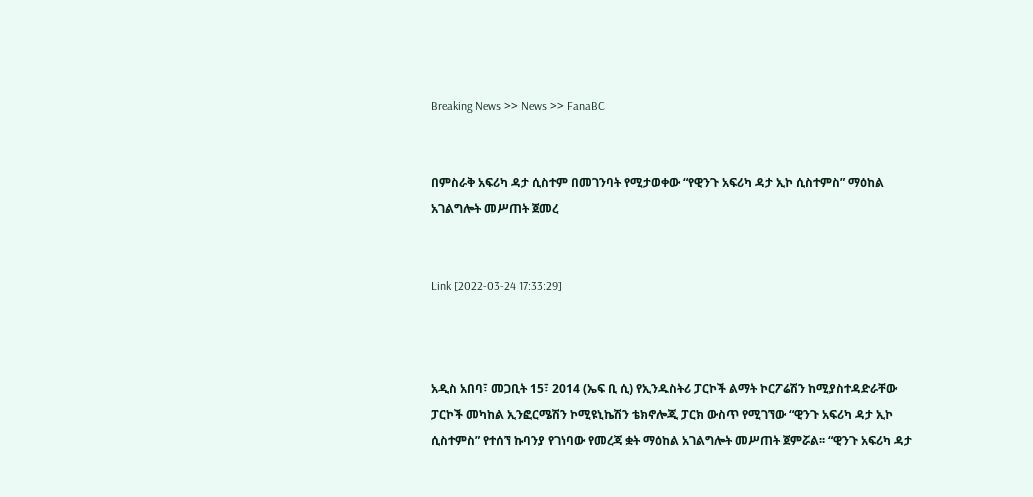Breaking News >> News >> FanaBC


በምስራቅ አፍሪካ ዳታ ሲስተም በመገንባት የሚታወቀው “የዊንጉ አፍሪካ ዳታ ኢኮ ሲስተምስ” ማዕከል አገልግሎት መሥጠት ጀመረ


Link [2022-03-24 17:33:29]



አዲስ አበባ፣ መጋቢት 15፣ 2014 (ኤፍ ቢ ሲ) የኢንዱስትሪ ፓርኮች ልማት ኮርፖሬሽን ከሚያስተዳድራቸው ፓርኮች መካከል ኢንፎርሜሽን ኮሚዩኒኬሽን ቴክኖሎጂ ፓርክ ውስጥ የሚገኘው “ዊንጉ አፍሪካ ዳታ ኢኮ ሲስተምስ” የተሰኘ ኩባንያ የገነባው የመረጃ ቋት ማዕከል አገልግሎት መሥጠት ጀምሯል፡፡ “ዊንጉ አፍሪካ ዳታ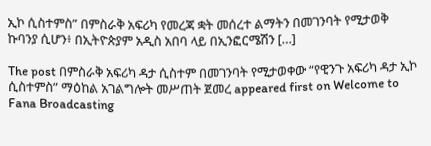ኢኮ ሲስተምስ” በምስራቅ አፍሪካ የመረጃ ቋት መሰረተ ልማትን በመገንባት የሚታወቅ ኩባንያ ሲሆን፥ በኢትዮጵያም አዲስ አበባ ላይ በኢንፎርሜሽን […]

The post በምስራቅ አፍሪካ ዳታ ሲስተም በመገንባት የሚታወቀው “የዊንጉ አፍሪካ ዳታ ኢኮ ሲስተምስ” ማዕከል አገልግሎት መሥጠት ጀመረ appeared first on Welcome to Fana Broadcasting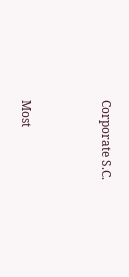Corporate S.C.



Most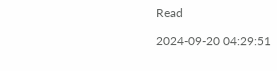Read

2024-09-20 04:29:51